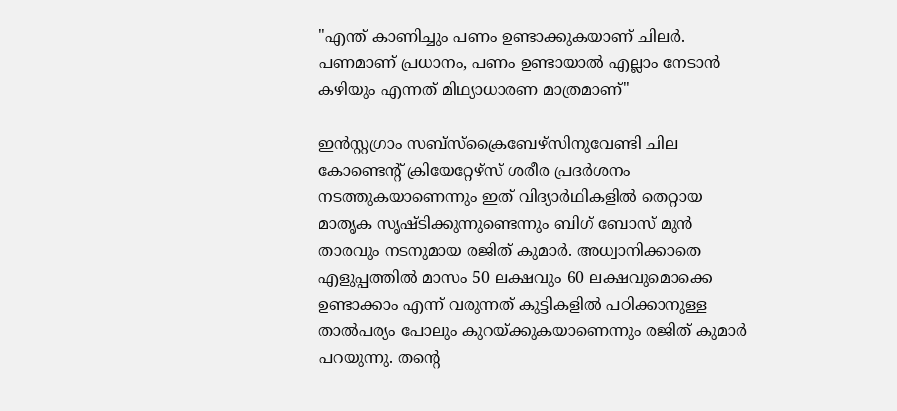"എന്ത് കാണിച്ചും പണം ഉണ്ടാക്കുകയാണ് ചിലര്‍. പണമാണ് പ്രധാനം, പണം ഉണ്ടായാൽ എല്ലാം നേടാൻ കഴിയും എന്നത് മിഥ്യാധാരണ മാത്രമാണ്"

ഇന്‍സ്റ്റഗ്രാം സബ്സ്ക്രൈബേഴ്സിനുവേണ്ടി ചില കോണ്ടെന്‍റ് ക്രിയേറ്റേഴ്സ് ശരീര പ്രദര്‍ശനം നടത്തുകയാണെന്നും ഇത് വിദ്യാര്‍ഥികളില്‍ തെറ്റായ മാതൃക സൃഷ്ടിക്കുന്നുണ്ടെന്നും ബിഗ് ബോസ് മുന്‍ താരവും നടനുമായ രജിത് കുമാര്‍. അധ്വാനിക്കാതെ എളുപ്പത്തില്‍ മാസം 50 ലക്ഷവും 60 ലക്ഷവുമൊക്കെ ഉണ്ടാക്കാം എന്ന് വരുന്നത് കുട്ടികളില്‍ പഠിക്കാനുള്ള താല്‍പര്യം പോലും കുറയ്ക്കുകയാണെന്നും രജിത് കുമാര്‍ പറയുന്നു. തന്‍റെ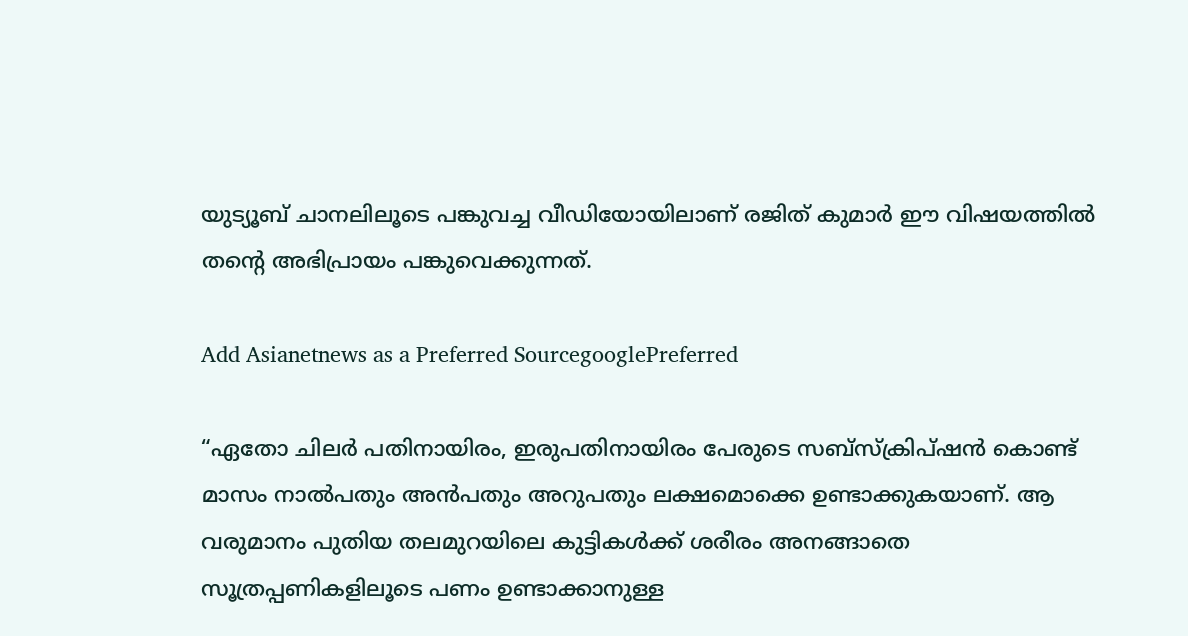യുട്യൂബ് ചാനലിലൂടെ പങ്കുവച്ച വീഡിയോയിലാണ് രജിത് കുമാര്‍ ഈ വിഷയത്തില്‍ തന്‍റെ അഭിപ്രായം പങ്കുവെക്കുന്നത്.

Add Asianetnews as a Preferred SourcegooglePreferred

“ഏതോ ചിലർ പതിനായിരം, ഇരുപതിനായിരം പേരുടെ സബ്സ്ക്രിപ്ഷൻ കൊണ്ട് മാസം നാല്‍പതും അന്‍പതും അറുപതും ലക്ഷമൊക്കെ ഉണ്ടാക്കുകയാണ്. ആ വരുമാനം പുതിയ തലമുറയിലെ കുട്ടികള്‍ക്ക് ശരീരം അനങ്ങാതെ സൂത്രപ്പണികളിലൂടെ പണം ഉണ്ടാക്കാനുള്ള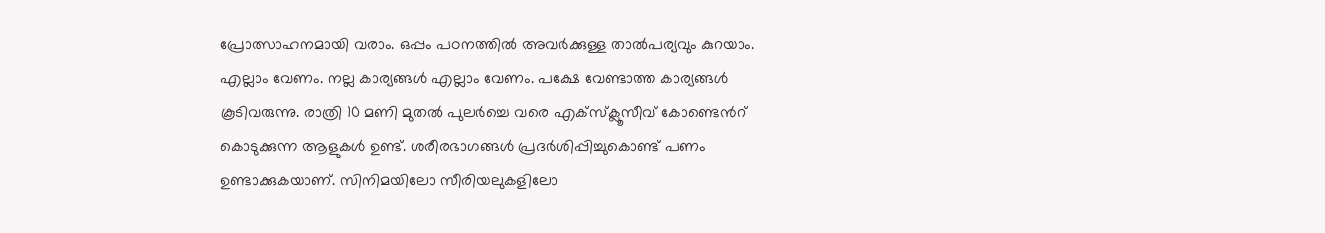പ്രോത്സാഹനമായി വരാം. ഒപ്പം പഠനത്തില്‍ അവര്‍ക്കുള്ള താല്‍പര്യവും കുറയാം. എല്ലാം വേണം. നല്ല കാര്യങ്ങൾ എല്ലാം വേണം. പക്ഷേ വേണ്ടാത്ത കാര്യങ്ങൾ കൂടിവരുന്നു. രാത്രി 10 മണി മുതല്‍ പുലര്‍ച്ചെ വരെ എക്സ്ക്ലൂസീവ് കോണ്ടെന്‍റ് കൊടുക്കുന്ന ആളുകള്‍ ഉണ്ട്. ശരീരഭാഗങ്ങള്‍ പ്രദര്‍ശിപ്പിച്ചുകൊണ്ട് പണം ഉണ്ടാക്കുകയാണ്. സിനിമയിലോ സീരിയലുകളിലോ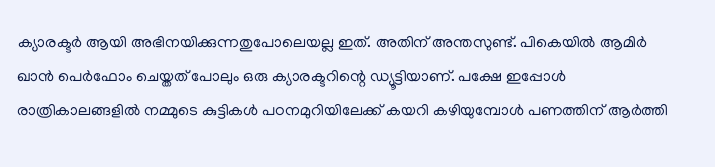ക്യാരക്ടർ ആയി അഭിനയിക്കുന്നതുപോലെയല്ല ഇത്. അതിന് അന്തസുണ്ട്. പികെയിൽ ആമിര്‍ ഖാൻ പെർഫോം ചെയ്തത് പോലും ഒരു ക്യാരക്ടറിന്റെ ഡ്യൂട്ടിയാണ്. പക്ഷേ ഇപ്പോള്‍ രാത്രികാലങ്ങളിൽ നമ്മുടെ കുട്ടികൾ പഠനമുറിയിലേക്ക് കയറി കഴിയുമ്പോൾ പണത്തിന് ആര്‍ത്തി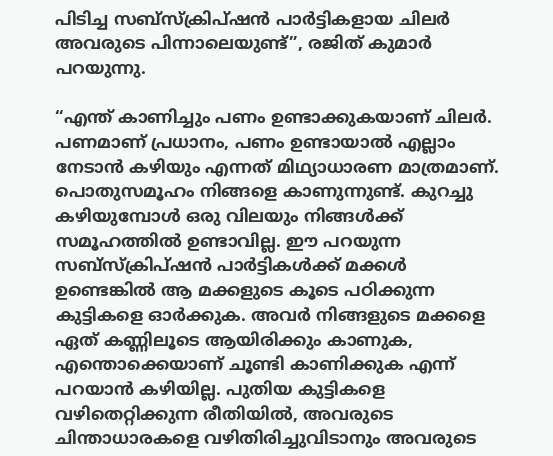പിടിച്ച സബ്സ്ക്രിപ്ഷൻ പാർട്ടികളായ ചിലര്‍ അവരുടെ പിന്നാലെയുണ്ട്”, രജിത് കുമാര്‍ പറയുന്നു.

“എന്ത് കാണിച്ചും പണം ഉണ്ടാക്കുകയാണ് ചിലര്‍. പണമാണ് പ്രധാനം, പണം ഉണ്ടായാൽ എല്ലാം നേടാൻ കഴിയും എന്നത് മിഥ്യാധാരണ മാത്രമാണ്. പൊതുസമൂഹം നിങ്ങളെ കാണുന്നുണ്ട്. കുറച്ചു കഴിയുമ്പോൾ ഒരു വിലയും നിങ്ങള്‍ക്ക് സമൂഹത്തിൽ ഉണ്ടാവില്ല. ഈ പറയുന്ന സബ്സ്ക്രിപ്ഷൻ പാർട്ടികൾക്ക് മക്കൾ ഉണ്ടെങ്കിൽ ആ മക്കളുടെ കൂടെ പഠിക്കുന്ന കുട്ടികളെ ഓർക്കുക. അവർ നിങ്ങളുടെ മക്കളെ ഏത് കണ്ണിലൂടെ ആയിരിക്കും കാണുക, എന്തൊക്കെയാണ് ചൂണ്ടി കാണിക്കുക എന്ന് പറയാൻ കഴിയില്ല. പുതിയ കുട്ടികളെ വഴിതെറ്റിക്കുന്ന രീതിയിൽ, അവരുടെ ചിന്താധാരകളെ വഴിതിരിച്ചുവിടാനും അവരുടെ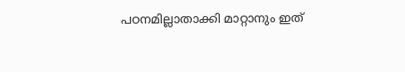പഠനമില്ലാതാക്കി മാറ്റാനും ഇത്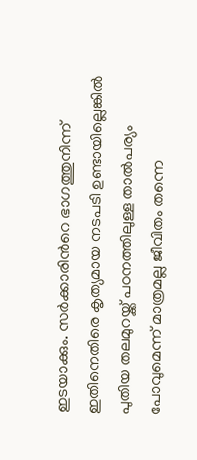ഇടയാക്കും. സര്‍ക്കാരിന്‍റെ ഭാഗത്തുനിന്ന് ഇതിനെതിരെ കൃത്യമായ നടപടി ഉണ്ടായില്ലെങ്കില്‍ പുതിയ തലമുറയ്ക്ക് പഠനത്തിലുള്ള താല്‍പര്യം പോവുമെന്ന് മാത്രമല്ല ജീവിതം തന്നെ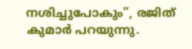നശിച്ചുപോകും”, രജിത് കുമാര്‍ പറയുന്നു.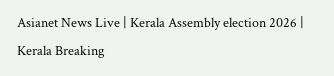Asianet News Live | Kerala Assembly election 2026 | Kerala Breaking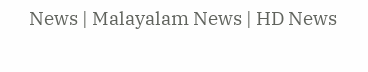News | Malayalam News | HD News